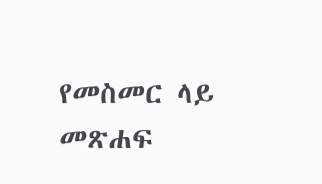የመስመር ላይ መጽሐፍ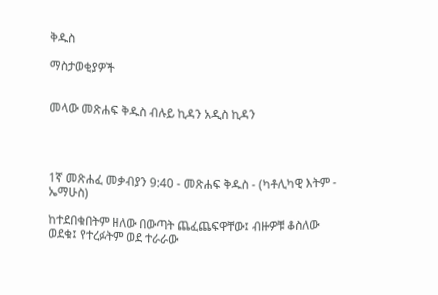ቅዱስ

ማስታወቂያዎች


መላው መጽሐፍ ቅዱስ ብሉይ ኪዳን አዲስ ኪዳን




1ኛ መጽሐፈ መቃብያን 9:40 - መጽሐፍ ቅዱስ - (ካቶሊካዊ እትም - ኤማሁስ)

ከተደበቁበትም ዘለው በውጣት ጨፈጨፍዋቸው፤ ብዙዎቹ ቆስለው ወደቁ፤ የተረፉትም ወደ ተራራው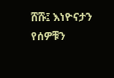ሸሹ፤ እነዮናታን የሰዎቹን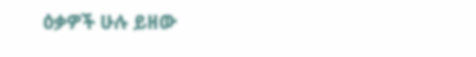ዕቃዎች ሁሉ ይዘው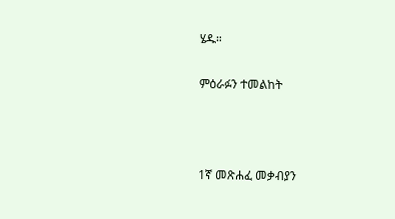ሄዱ።

ምዕራፉን ተመልከት



1ኛ መጽሐፈ መቃብያን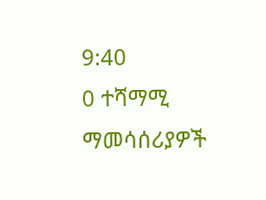9:40
0 ተሻማሚ ማመሳሰሪያዎች